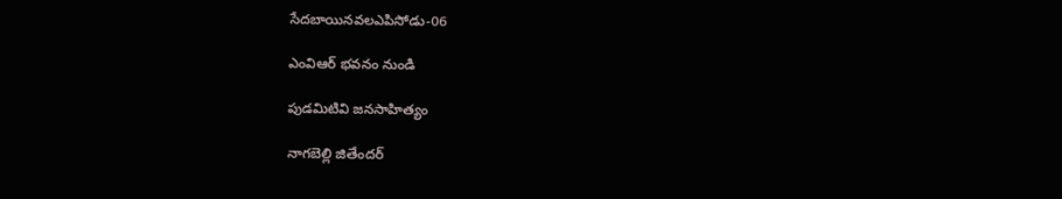సేదబాయినవలఎపిసోడు-06

ఎంవిఆర్ భవనం నుండి

పుడమిటివి జనసాహిత్యం

నాగబెల్లి జితేందర్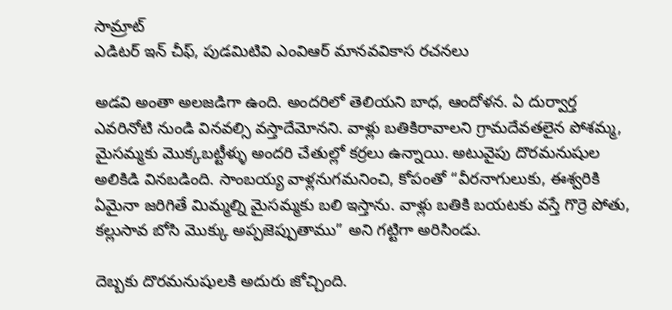సామ్రాట్
ఎడిటర్ ఇన్ చీఫ్, పుడమిటివి ఎంవిఆర్ మానవవికాస రచనలు

అడవి అంతా అలజడిగా ఉంది. అందరిలో తెలియని బాధ, ఆందోళన. ఏ దుర్వార్త ఎవరినోటి నుండి వినవల్సి వస్తాదేమోనని. వాళ్లు బతికిరావాలని గ్రామదేవతలైన పోశమ్మ, మైసమ్మకు మొక్కబట్టీళ్ళు అందరి చేతుల్లో కర్రలు ఉన్నాయి. అటువైపు దొరమనుషుల అలికిడి వినబడింది. సాంబయ్య వాళ్లనుగమనించి, కోపంతో “వీరనాగులుకు, ఈశ్వరికి ఏమైనా జరిగితే మిమ్మల్ని మైసమ్మకు బలి ఇస్తాను. వాళ్లు బతికి బయటకు వస్తే గొర్రె పోతు, కల్లుసావ బోసి మొక్కు అప్పజెప్పుతాము” అని గట్టిగా అరిసిండు.

దెబ్బకు దొరమనుషులకి అదురు జోచ్చింది.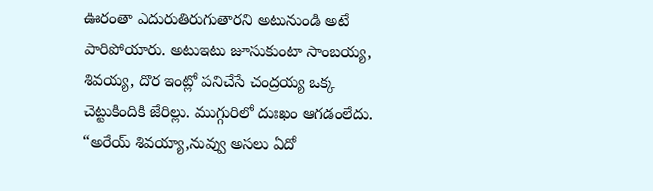ఊరంతా ఎదురుతిరుగుతారని అటునుండి అటే పారిపోయారు. అటుఇటు జూసుకుంటా సాంబయ్య, శివయ్య, దొర ఇంట్లో పనిచేసే చంద్రయ్య ఒక్క చెట్టుకిందికి జేరిల్లు. ముగ్గురిలో దుఃఖం ఆగడంలేదు. “అరేయ్ శివయ్యా,నువ్వు అసలు ఏదో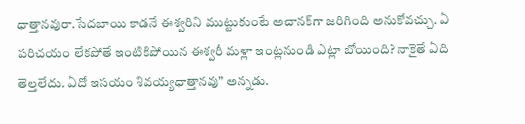ధాత్తానవురా.సేదబాయి కాడనే ఈశ్వరిని ముట్టుకుంటే అచానక్‌గా జరిగింది అనుకోవచ్చు. ఏ పరిచయం లేకపోతే ఇంటికిపోయిన ఈశ్వరీ మళ్లా ఇంట్లనుండి ఎట్లా బోయింది? నాకైతే ఏది తెల్తలేదు. ఏదో ఇసయం శివయ్యధాత్తానవు” అన్నడు.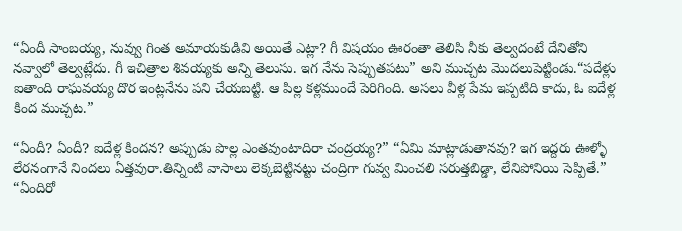“ఏందీ సాంబయ్య, నువ్వు గింత అమాయకుడివి అయితే ఎట్లా? గీ విషయం ఊరంతా తెలిసి నీకు తెల్వదంటే దేనితోని నవ్వాలో తెల్వట్లేదు. గీ ఇచిత్రాల శివయ్యకు అన్ని తెలుసు. ఇగ నేను సెప్పుతపటు” అని ముచ్చట మొదలుపెట్టిండు.“పదేళ్లు ఐతాంది రాఘవయ్య దొర ఇంట్లనేను పని చేయబట్టి. ఆ పిల్ల కళ్లముందే పెరిగింది. అసలు వీళ్ల పేమ ఇప్పటిది కాదు, ఓ ఐదేళ్ల కింద ముచ్చట.”

“ఏందీ? ఏందీ? ఐదేళ్ల కిందన? అప్పుడు పొల్ల ఎంతవుంటాదిరా చంద్రయ్య?” “ఏమి మాట్లాడుతానవు? ఇగ ఇద్దరు ఊళ్ళో లేరనంగానే నిందలు ఏత్తవురా.తిన్నింటి వాసాలు లెక్కబెట్టినట్టు చంద్రిగా గువ్వ మించలి సరుత్తబిడ్డా, లేనిపోనియి సెప్పితే.” “ఏందిరో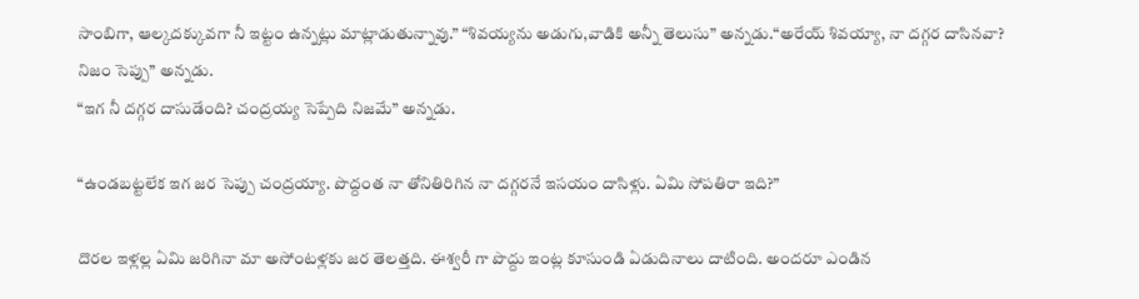సాంబిగా, ఆల్కదక్కువగా నీ ఇట్టం ఉన్నట్లు మాట్లాడుతున్నావు.” “శివయ్యను అడుగు,వాడికి అన్నీ తెలుసు” అన్నడు.“అరేయ్ శివయ్యా, నా దగ్గర దాసినవా? నిజం సెప్పు” అన్నడు.
“ఇగ నీ దగ్గర దాసుడేంది? చంద్రయ్య సెప్పేది నిజమే” అన్నడు.

“ఉండబట్టలేక ఇగ జర సెప్పు చంద్రయ్యా. పొద్దంత నా తోనితిరిగిన నా దగ్గరనే ఇసయం దాసిళ్లు. ఏమి సోపతిరా ఇది?”

దొరల ఇళ్లల్ల ఏమి జరిగినా మా అసోంటళ్లకు జర తెలత్తది. ఈశ్వరీ గా పొద్దు ఇంట్ల కూసుండి ఏడుదినాలు దాటింది. అందరూ ఎండిన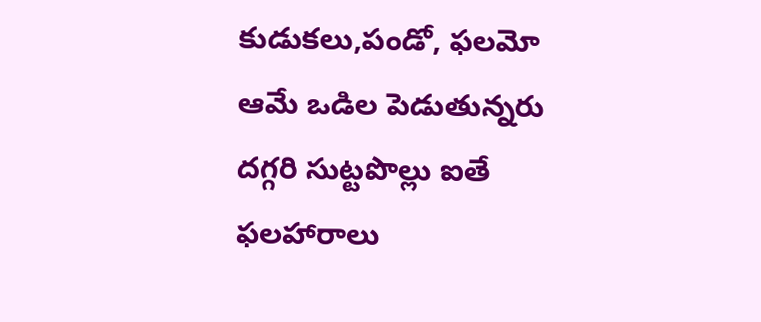కుడుకలు,పండో, ఫలమో ఆమే ఒడిల పెడుతున్నరు దగ్గరి సుట్టపొల్లు ఐతే ఫలహారాలు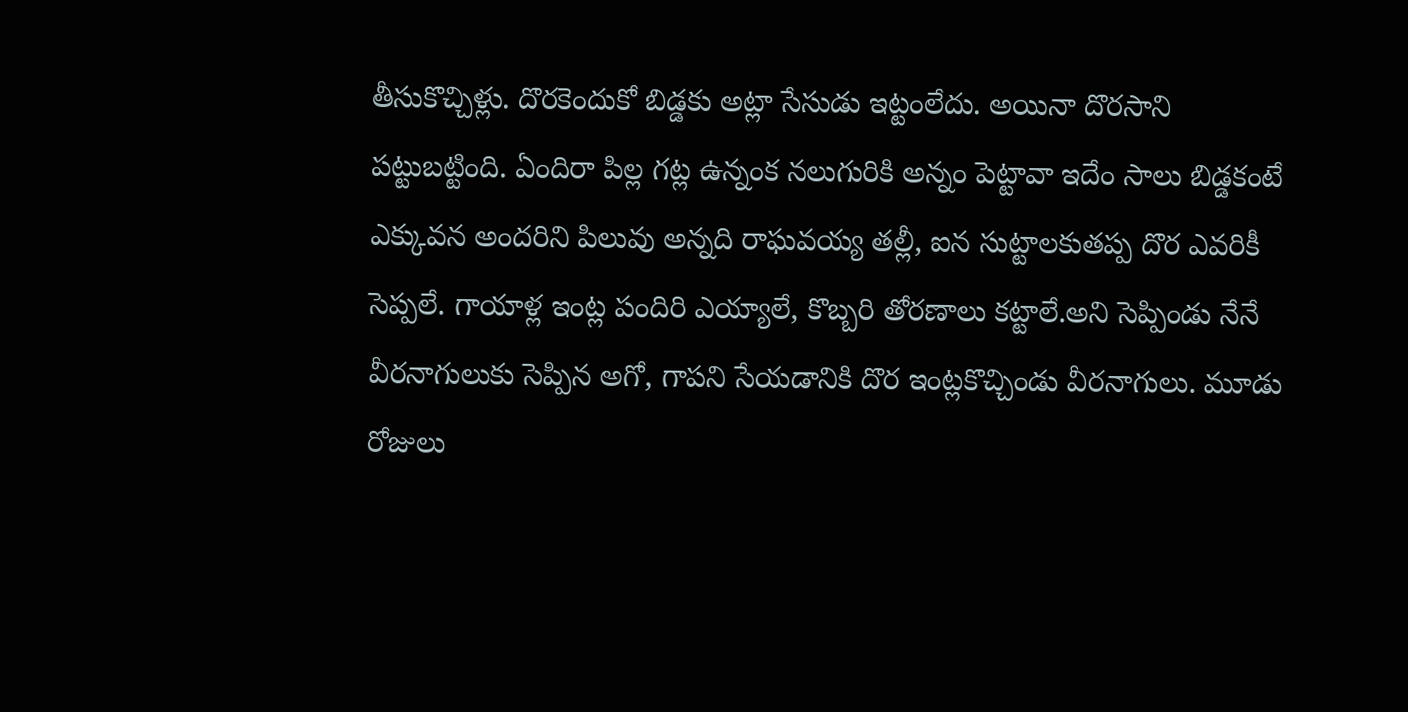తీసుకొచ్చిళ్లు. దొరకెందుకో బిడ్డకు అట్లా సేసుడు ఇట్టంలేదు. అయినా దొరసాని పట్టుబట్టింది. ఏందిరా పిల్ల గట్ల ఉన్నంక నలుగురికి అన్నం పెట్టావా ఇదేం సాలు బిడ్డకంటే ఎక్కువన అందరిని పిలువు అన్నది రాఘవయ్య తల్లీ, ఐన సుట్టాలకుతప్ప దొర ఎవరికీ సెప్పలే. గాయాళ్ల ఇంట్ల పందిరి ఎయ్యాలే, కొబ్బరి తోరణాలు కట్టాలే.అని సెప్పిండు నేనే వీరనాగులుకు సెప్పిన అగో, గాపని సేయడానికి దొర ఇంట్లకొచ్చిండు వీరనాగులు. మూడు రోజులు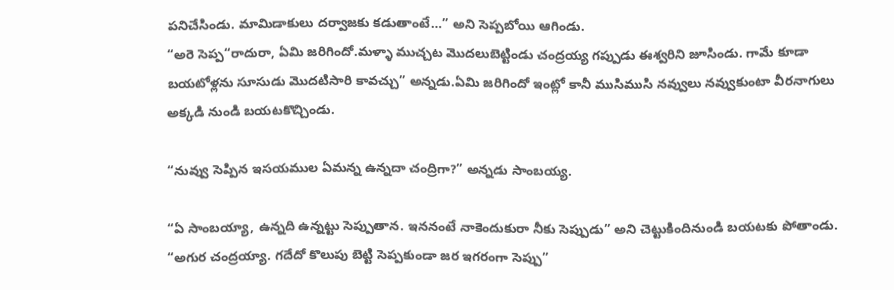పనిచేసిండు. మామిడాకులు దర్వాజకు కడుతాంటే…” అని సెప్పబోయి ఆగిండు.
“అరె సెప్ప“రాదురా, ఏమి జరిగిందో.మళ్ళా ముచ్చట మొదలుబెట్టిండు చంద్రయ్య గప్పుడు ఈశ్వరిని జూసిండు. గామే కూడా బయటోళ్లను సూసుడు మొదటిసారి కావచ్చు” అన్నడు.ఏమి జరిగిందో ఇంట్లో కానీ ముసిముసి నవ్వులు నవ్వుకుంటా వీరనాగులు అక్కడి నుండి బయటకొచ్చిండు.

“నువ్వు సెప్పిన ఇసయముల ఏమన్న ఉన్నదా చంద్రిగా?” అన్నడు సాంబయ్య.

“ఏ సాంబయ్యా, ఉన్నది ఉన్నట్టు సెప్పుతాన. ఇననంటే నాకెందుకురా నీకు సెప్పుడు” అని చెట్టుకిందినుండి బయటకు పోతాండు.
“అగుర చంద్రయ్యా. గదేదో కొలుపు బెట్టి సెప్పకుండా జర ఇగరంగా సెప్పు”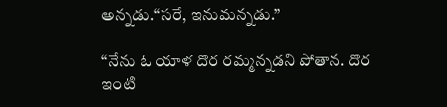అన్నడు.“సరే, ఇనుమన్నడు.”

“నేను ఓ యాళ దొర రమ్మన్నడని పోతాన. దొర ఇంటి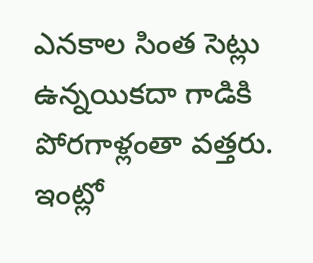ఎనకాల సింత సెట్లు ఉన్నయికదా గాడికి పోరగాళ్లంతా వత్తరు. ఇంట్లో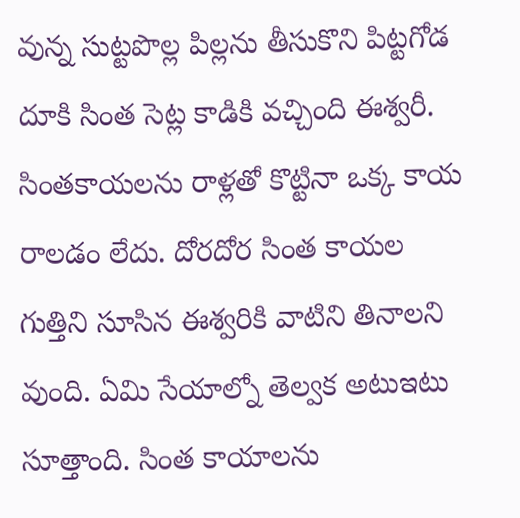వున్న సుట్టపొల్ల పిల్లను తీసుకొని పిట్టగోడ దూకి సింత సెట్ల కాడికి వచ్చింది ఈశ్వరీ. సింతకాయలను రాళ్లతో కొట్టినా ఒక్క కాయ రాలడం లేదు. దోరదోర సింత కాయల గుత్తిని సూసిన ఈశ్వరికి వాటిని తినాలని వుంది. ఏమి సేయాల్నో తెల్వక అటుఇటు సూత్తాంది. సింత కాయాలను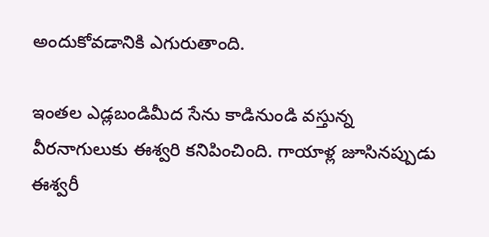అందుకోవడానికి ఎగురుతాంది.

ఇంతల ఎడ్లబండిమీద సేను కాడినుండి వస్తున్న వీరనాగులుకు ఈశ్వరి కనిపించింది. గాయాళ్ల జూసినప్పుడు ఈశ్వరీ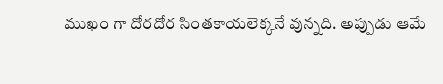ముఖం గా దోరదోర సింతకాయలెక్కనే వున్నది. అప్పుడు ఆమే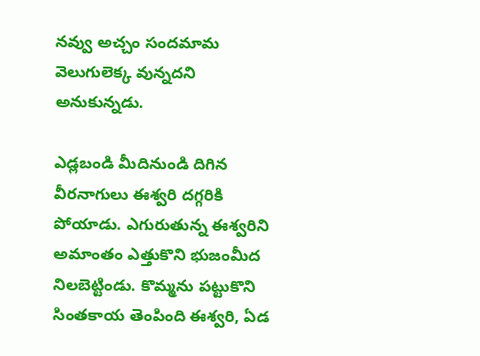నవ్వు అచ్చం సందమామ వెలుగులెక్క వున్నదని అనుకున్నడు.

ఎడ్లబండి మీదినుండి దిగిన వీరనాగులు ఈశ్వరి దగ్గరికి పోయాడు. ఎగురుతున్న ఈశ్వరిని అమాంతం ఎత్తుకొని భుజంమీద నిలబెట్టిండు. కొమ్మను పట్టుకొని సింతకాయ తెంపింది ఈశ్వరి, ఏడ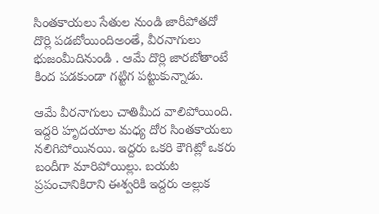సింతకాయలు సేతుల నుండి జారీపోతదో దొర్లి పడబోయిందిఅంతే, వీరనాగులు భుజంమీదినుండి . ఆమే దొర్లి జారబోతాంటే కింద పడకుండా గట్టిగ పట్టుకున్నాడు.

ఆమే వీరనాగులు చాతిమీద వాలిపోయింది. ఇద్దరి హృదయాల మధ్య దోర సింతకాయలు నలిగిపోయినయి. ఇద్దరు ఒకరి కౌగిట్లో ఒకరు బందీగా మారిపోయిల్లు. బయట ప్రపంచానికిరాని ఈశ్వరికి ఇద్దరు అల్లుక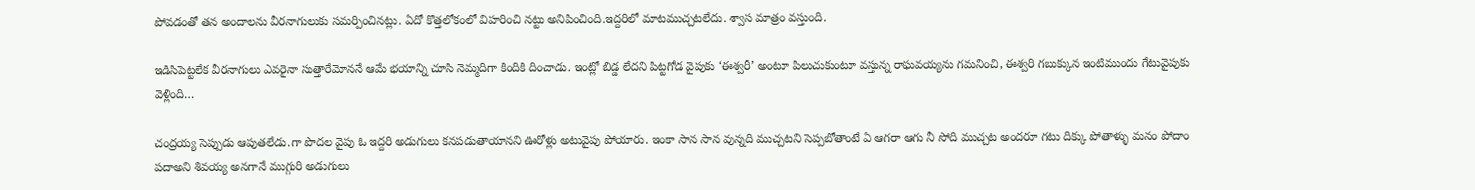పోవడంతో తన అందాలను వీరనాగులుకు సమర్పించినట్లు. ఏదో కొత్తలోకంలో విహరించి నట్టు అనిపించింది.ఇద్దరిలో మాటముచ్చటలేదు. శ్వాస మాత్రం వస్తుంది.

ఇడిసిపెట్టలేక వీరనాగులు ఎవరైనా సుత్తారేమోననే ఆమే భయాన్ని చూసి నెమ్మదిగా కిందికి దించాడు. ఇంట్లో బిడ్డ లేదని పిట్టగోడ వైపుకు ‘ఈశ్వరీ’ అంటూ పిలుచుకుంటూ వస్తున్న రాఘవయ్యను గమనించి, ఈశ్వరి గబుక్కున ఇంటిముందు గేటువైపుకు వెళ్లింది…

చంద్రయ్య సెప్పుడు ఆపుతలేడు.గా పొదల వైపు ఓ ఇద్దరి అడుగులు కనపడుతాయానని ఊరోళ్లు అటువైపు పోయారు. ఇంకా సాన సాన వున్నది ముచ్చటని సెప్పబోతాంటే ఏ ఆగరా ఆగు నీ సోది ముచ్చట అందరూ గటు దిక్కు పోతాళ్ళు మనం పోదాం పదాఅని శివయ్య అనగానే ముగ్గురి అడుగులు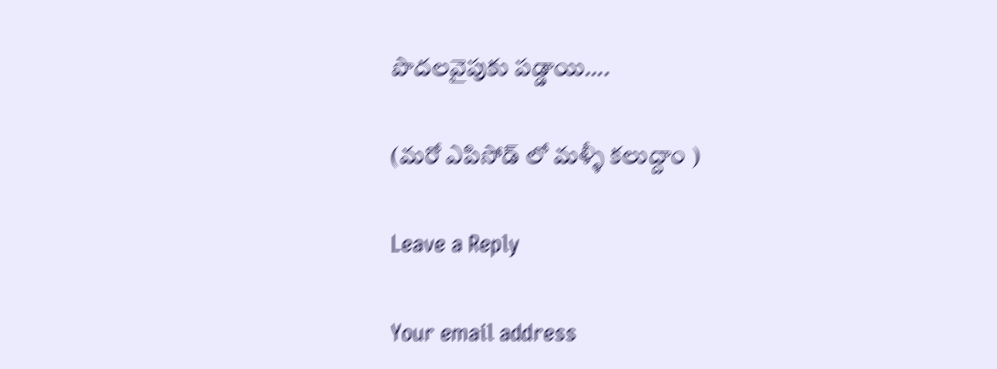పొదలవైపుకు పడ్డాయి….

(మరో ఎపిసోడ్ లో మళ్ళీ కలుద్దాం )

Leave a Reply

Your email address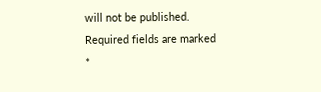will not be published. Required fields are marked *